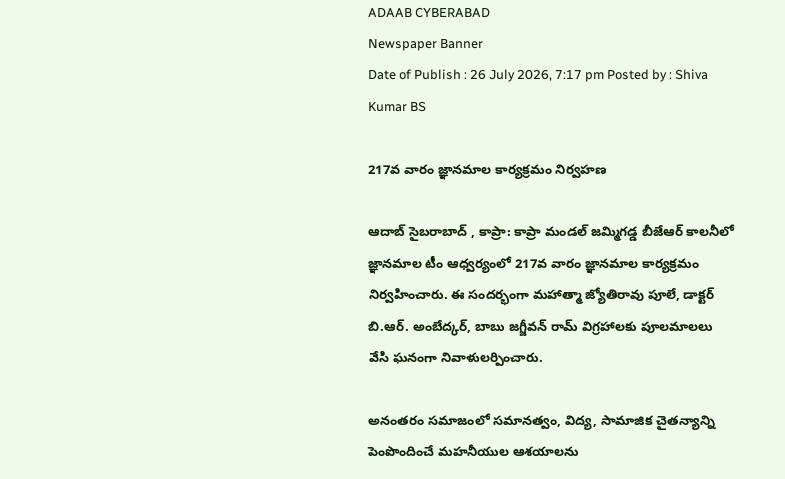ADAAB CYBERABAD
Newspaper Banner
Date of Publish : 26 July 2026, 7:17 pm Posted by : Shiva Kumar BS

217వ వారం జ్ఞానమాల కార్యక్రమం నిర్వహణ

ఆదాబ్ సైబరాబాద్ , కాప్రా: కాప్రా మండల్ జమ్మిగడ్డ బీజేఆర్ కాలనీలో జ్ఞానమాల టీం ఆధ్వర్యంలో 217వ వారం జ్ఞానమాల కార్యక్రమం నిర్వహించారు. ఈ సందర్భంగా మహాత్మా జ్యోతిరావు పూలే, డాక్టర్ బి.ఆర్. అంబేద్కర్, బాబు జగ్జీవన్ రామ్ విగ్రహాలకు పూలమాలలు వేసి ఘనంగా నివాళులర్పించారు.

అనంతరం సమాజంలో సమానత్వం, విద్య, సామాజిక చైతన్యాన్ని పెంపొందించే మహనీయుల ఆశయాలను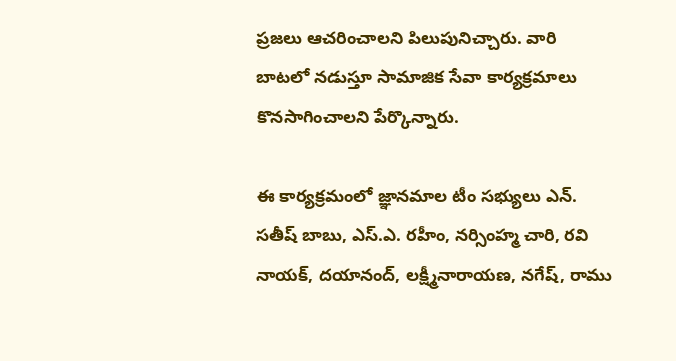ప్రజలు ఆచరించాలని పిలుపునిచ్చారు. వారి బాటలో నడుస్తూ సామాజిక సేవా కార్యక్రమాలు కొనసాగించాలని పేర్కొన్నారు.

ఈ కార్యక్రమంలో జ్ఞానమాల టీం సభ్యులు ఎన్. సతీష్ బాబు, ఎస్.ఎ. రహీం, నర్సింహ్మ చారి, రవి నాయక్, దయానంద్, లక్ష్మీనారాయణ, నగేష్, రాము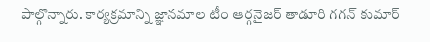పాల్గొన్నారు. కార్యక్రమాన్ని జ్ఞానమాల టీం ఆర్గనైజర్ తాడూరి గగన్ కుమార్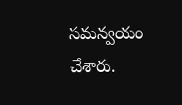సమన్వయం చేశారు.